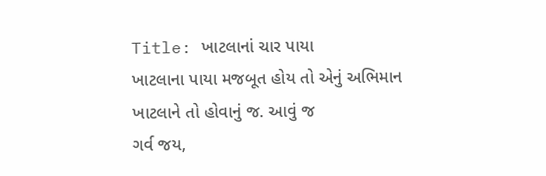Title: ખાટલાનાં ચાર પાયા
ખાટલાના પાયા મજબૂત હોય તો એનું અભિમાન ખાટલાને તો હોવાનું જ. આવું જ
ગર્વ જય,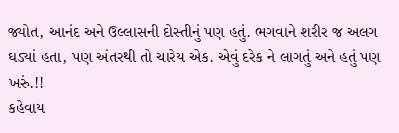જ્યોત, આનંદ અને ઉલ્લાસની દોસ્તીનું પણ હતું. ભગવાને શરીર જ અલગ
ઘડ્યાં હતા, પણ અંતરથી તો ચારેય એક. એવું દરેક ને લાગતું અને હતું પણ ખરું.!!
કહેવાય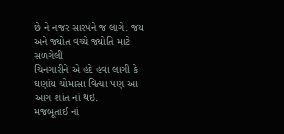છે ને નજર સારપને જ લાગે. જય અને જ્યોત વચ્ચે જ્યોતિ માટે સળગેલી
ચિનગારીને એ હદે હવા લાગી કે ઘણાંય ચોમાસા વિત્યા પણ આ આગ શાંત નાં થઇ.
મજબૂતાઈ નાં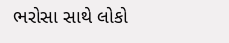ભરોસા સાથે લોકો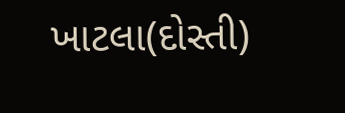ખાટલા(દોસ્તી)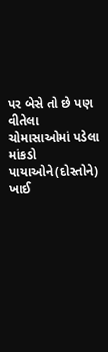પર બેસે તો છે પણ વીતેલા
ચોમાસાઓમાં પડેલા માંકડો પાયાઓને(દોસ્તોને) ખાઈ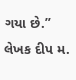ગયા છે.”
લેખક દીપ મ.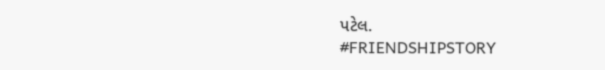પટેલ.
#FRIENDSHIPSTORY